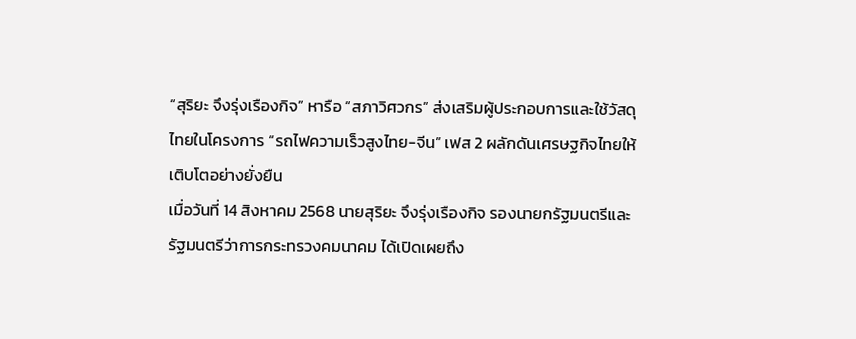“สุริยะ จึงรุ่งเรืองกิจ” หารือ “สภาวิศวกร” ส่งเสริมผู้ประกอบการและใช้วัสดุไทยในโครงการ “รถไฟความเร็วสูงไทย-จีน” เฟส 2 ผลักดันเศรษฐกิจไทยให้เติบโตอย่างยั่งยืน
เมื่อวันที่ 14 สิงหาคม 2568 นายสุริยะ จึงรุ่งเรืองกิจ รองนายกรัฐมนตรีและรัฐมนตรีว่าการกระทรวงคมนาคม ได้เปิดเผยถึง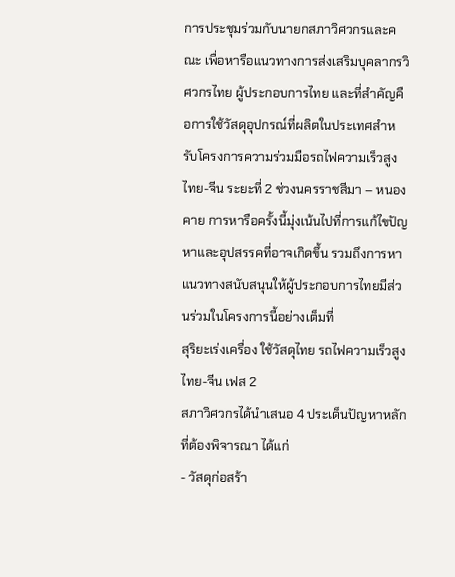การประชุมร่วมกับนายกสภาวิศวกรและคณะ เพื่อหารือแนวทางการส่งเสริมบุคลากรวิศวกรไทย ผู้ประกอบการไทย และที่สำคัญคือการใช้วัสดุอุปกรณ์ที่ผลิตในประเทศสำหรับโครงการความร่วมมือรถไฟความเร็วสูงไทย-จีน ระยะที่ 2 ช่วงนครราชสีมา – หนองคาย การหารือครั้งนี้มุ่งเน้นไปที่การแก้ไขปัญหาและอุปสรรคที่อาจเกิดขึ้น รวมถึงการหาแนวทางสนับสนุนให้ผู้ประกอบการไทยมีส่วนร่วมในโครงการนี้อย่างเต็มที่
สุริยะเร่งเครื่อง ใช้วัสดุไทย รถไฟความเร็วสูงไทย-จีน เฟส 2
สภาวิศวกรได้นำเสนอ 4 ประเด็นปัญหาหลักที่ต้องพิจารณา ได้แก่
- วัสดุก่อสร้า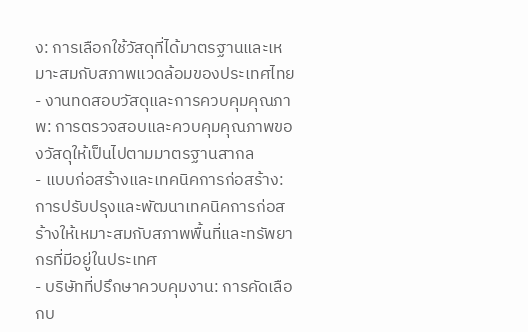ง: การเลือกใช้วัสดุที่ได้มาตรฐานและเหมาะสมกับสภาพแวดล้อมของประเทศไทย
- งานทดสอบวัสดุและการควบคุมคุณภาพ: การตรวจสอบและควบคุมคุณภาพของวัสดุให้เป็นไปตามมาตรฐานสากล
- แบบก่อสร้างและเทคนิคการก่อสร้าง: การปรับปรุงและพัฒนาเทคนิคการก่อสร้างให้เหมาะสมกับสภาพพื้นที่และทรัพยากรที่มีอยู่ในประเทศ
- บริษัทที่ปรึกษาควบคุมงาน: การคัดเลือกบ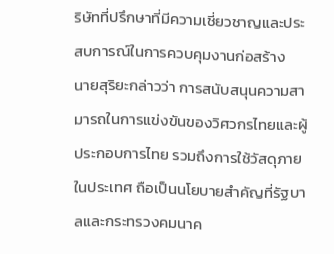ริษัทที่ปรึกษาที่มีความเชี่ยวชาญและประสบการณ์ในการควบคุมงานก่อสร้าง
นายสุริยะกล่าวว่า การสนับสนุนความสามารถในการแข่งขันของวิศวกรไทยและผู้ประกอบการไทย รวมถึงการใช้วัสดุภายในประเทศ ถือเป็นนโยบายสำคัญที่รัฐบาลและกระทรวงคมนาค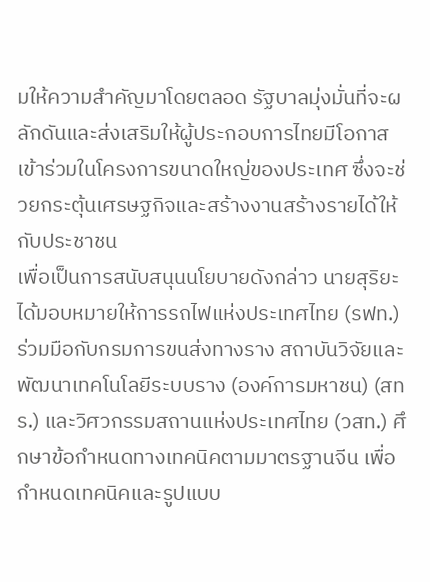มให้ความสำคัญมาโดยตลอด รัฐบาลมุ่งมั่นที่จะผลักดันและส่งเสริมให้ผู้ประกอบการไทยมีโอกาสเข้าร่วมในโครงการขนาดใหญ่ของประเทศ ซึ่งจะช่วยกระตุ้นเศรษฐกิจและสร้างงานสร้างรายได้ให้กับประชาชน
เพื่อเป็นการสนับสนุนนโยบายดังกล่าว นายสุริยะได้มอบหมายให้การรถไฟแห่งประเทศไทย (รฟท.) ร่วมมือกับกรมการขนส่งทางราง สถาบันวิจัยและพัฒนาเทคโนโลยีระบบราง (องค์การมหาชน) (สทร.) และวิศวกรรมสถานแห่งประเทศไทย (วสท.) ศึกษาข้อกำหนดทางเทคนิคตามมาตรฐานจีน เพื่อกำหนดเทคนิคและรูปแบบ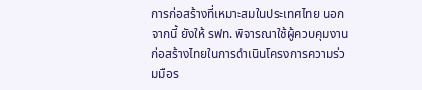การก่อสร้างที่เหมาะสมในประเทศไทย นอกจากนี้ ยังให้ รฟท. พิจารณาใช้ผู้ควบคุมงานก่อสร้างไทยในการดำเนินโครงการความร่วมมือร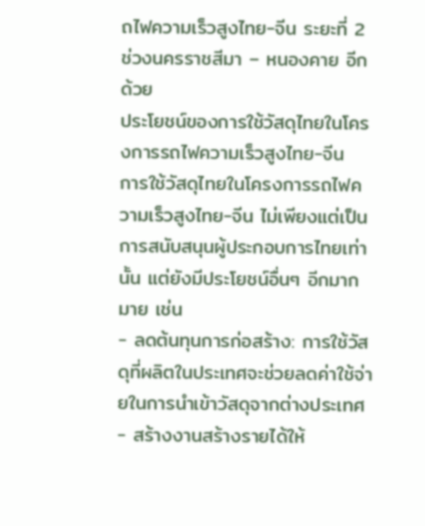ถไฟความเร็วสูงไทย-จีน ระยะที่ 2 ช่วงนครราชสีมา – หนองคาย อีกด้วย
ประโยชน์ของการใช้วัสดุไทยในโครงการรถไฟความเร็วสูงไทย-จีน
การใช้วัสดุไทยในโครงการรถไฟความเร็วสูงไทย-จีน ไม่เพียงแต่เป็นการสนับสนุนผู้ประกอบการไทยเท่านั้น แต่ยังมีประโยชน์อื่นๆ อีกมากมาย เช่น
- ลดต้นทุนการก่อสร้าง: การใช้วัสดุที่ผลิตในประเทศจะช่วยลดค่าใช้จ่ายในการนำเข้าวัสดุจากต่างประเทศ
- สร้างงานสร้างรายได้ให้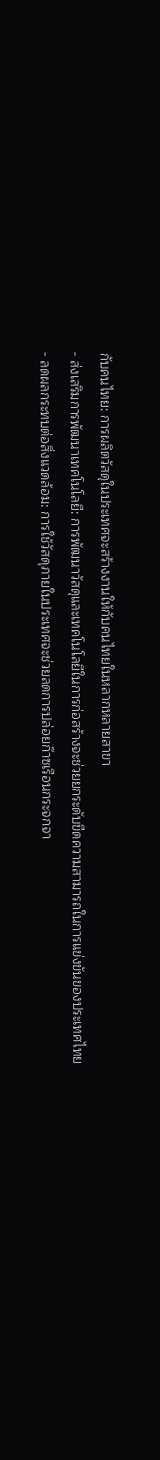กับคนไทย: การผลิตวัสดุในประเทศจะสร้างงานให้กับคนไทยในหลากหลายสาขา
- ส่งเสริมการพัฒนาเทคโนโลยี: การพัฒนาวัสดุและเทคโนโลยีในการก่อสร้างจะช่วยยกระดับขีดความสามารถในการแข่งขันของประเทศไทย
- ลดผลกระทบต่อสิ่งแวดล้อม: การใช้วัสดุภายในประเทศจะช่วยลดการปล่อยก๊าซเรือนกระจกจา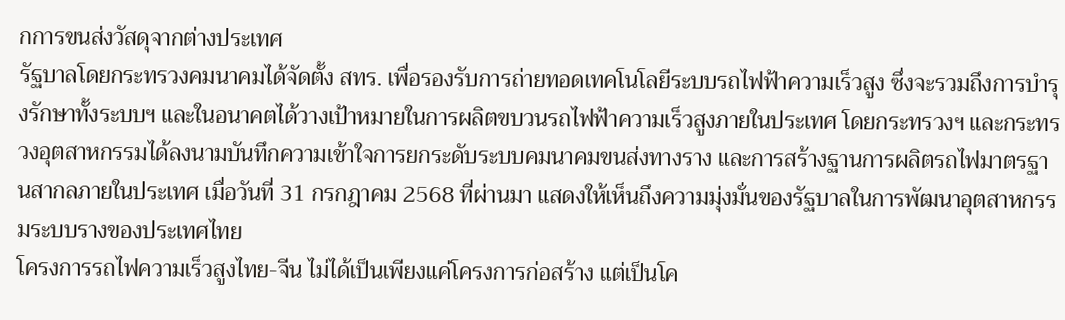กการขนส่งวัสดุจากต่างประเทศ
รัฐบาลโดยกระทรวงคมนาคมได้จัดตั้ง สทร. เพื่อรองรับการถ่ายทอดเทคโนโลยีระบบรถไฟฟ้าความเร็วสูง ซึ่งจะรวมถึงการบำรุงรักษาทั้งระบบฯ และในอนาคตได้วางเป้าหมายในการผลิตขบวนรถไฟฟ้าความเร็วสูงภายในประเทศ โดยกระทรวงฯ และกระทรวงอุตสาหกรรมได้ลงนามบันทึกความเข้าใจการยกระดับระบบคมนาคมขนส่งทางราง และการสร้างฐานการผลิตรถไฟมาตรฐานสากลภายในประเทศ เมื่อวันที่ 31 กรกฎาคม 2568 ที่ผ่านมา แสดงให้เห็นถึงความมุ่งมั่นของรัฐบาลในการพัฒนาอุตสาหกรรมระบบรางของประเทศไทย
โครงการรถไฟความเร็วสูงไทย-จีน ไม่ได้เป็นเพียงแค่โครงการก่อสร้าง แต่เป็นโค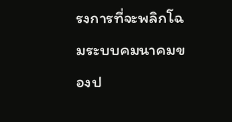รงการที่จะพลิกโฉมระบบคมนาคมของป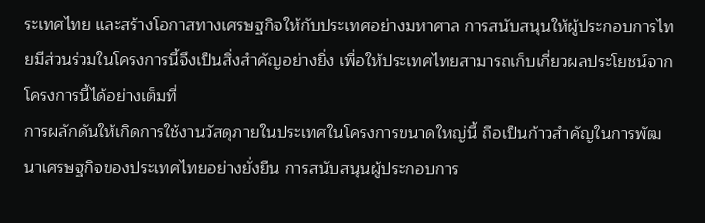ระเทศไทย และสร้างโอกาสทางเศรษฐกิจให้กับประเทศอย่างมหาศาล การสนับสนุนให้ผู้ประกอบการไทยมีส่วนร่วมในโครงการนี้จึงเป็นสิ่งสำคัญอย่างยิ่ง เพื่อให้ประเทศไทยสามารถเก็บเกี่ยวผลประโยชน์จากโครงการนี้ได้อย่างเต็มที่
การผลักดันให้เกิดการใช้งานวัสดุภายในประเทศในโครงการขนาดใหญ่นี้ ถือเป็นก้าวสำคัญในการพัฒนาเศรษฐกิจของประเทศไทยอย่างยั่งยืน การสนับสนุนผู้ประกอบการ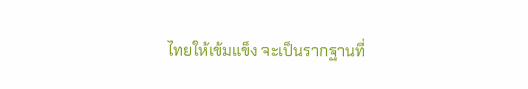ไทยให้เข้มแข็ง จะเป็นรากฐานที่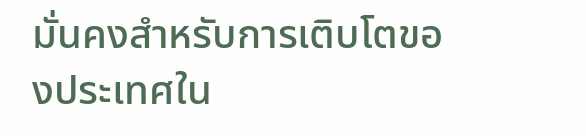มั่นคงสำหรับการเติบโตของประเทศใน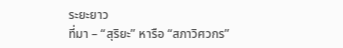ระยะยาว
ที่มา – “สุริยะ” หารือ “สภาวิศวกร”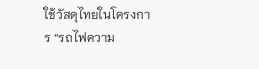ใช้วัสดุไทยในโครงการ “รถไฟความ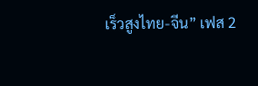เร็วสูงไทย-จีน” เฟส 2